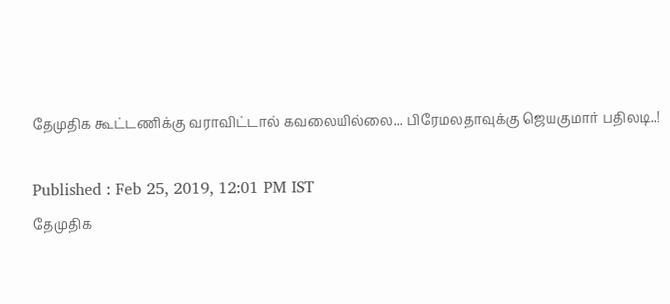தேமுதிக கூட்டணிக்கு வராவிட்டால் கவலையில்லை... பிரேமலதாவுக்கு ஜெயகுமார் பதிலடி..!

Published : Feb 25, 2019, 12:01 PM IST
தேமுதிக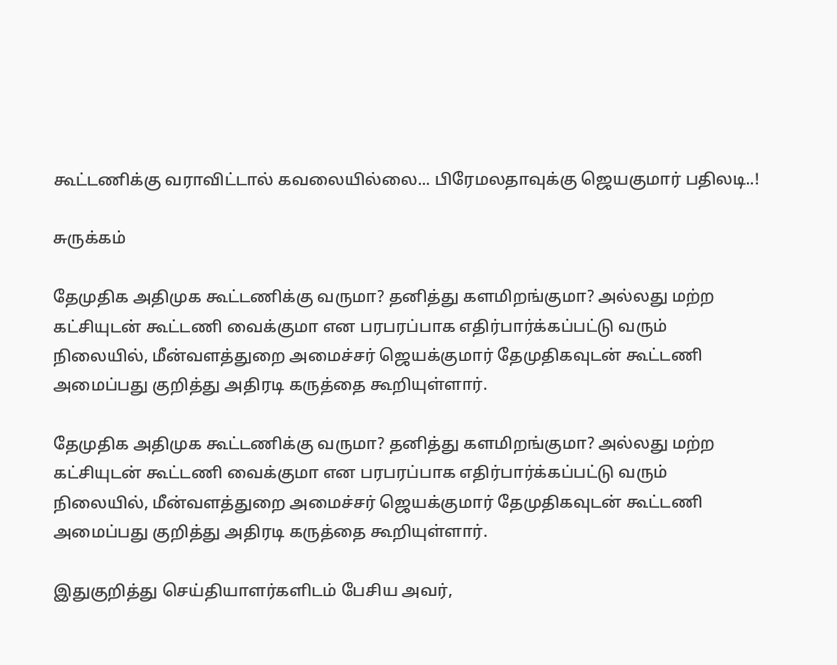கூட்டணிக்கு வராவிட்டால் கவலையில்லை... பிரேமலதாவுக்கு ஜெயகுமார் பதிலடி..!

சுருக்கம்

தேமுதிக அதிமுக கூட்டணிக்கு வருமா? தனித்து களமிறங்குமா? அல்லது மற்ற கட்சியுடன் கூட்டணி வைக்குமா என பரபரப்பாக எதிர்பார்க்கப்பட்டு வரும் நிலையில், மீன்வளத்துறை அமைச்சர் ஜெயக்குமார் தேமுதிகவுடன் கூட்டணி அமைப்பது குறித்து அதிரடி கருத்தை கூறியுள்ளார்.

தேமுதிக அதிமுக கூட்டணிக்கு வருமா? தனித்து களமிறங்குமா? அல்லது மற்ற கட்சியுடன் கூட்டணி வைக்குமா என பரபரப்பாக எதிர்பார்க்கப்பட்டு வரும் நிலையில், மீன்வளத்துறை அமைச்சர் ஜெயக்குமார் தேமுதிகவுடன் கூட்டணி அமைப்பது குறித்து அதிரடி கருத்தை கூறியுள்ளார்.

இதுகுறித்து செய்தியாளர்களிடம் பேசிய அவர்,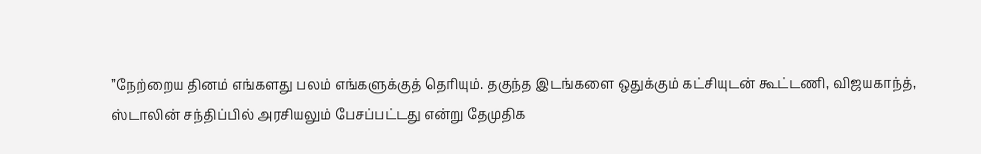’’நேற்றைய தினம் எங்களது பலம் எங்களுக்குத் தெரியும். தகுந்த இடங்களை ஒதுக்கும் கட்சியுடன் கூட்டணி, விஜயகாந்த், ஸ்டாலின் சந்திப்பில் அரசியலும் பேசப்பட்டது என்று தேமுதிக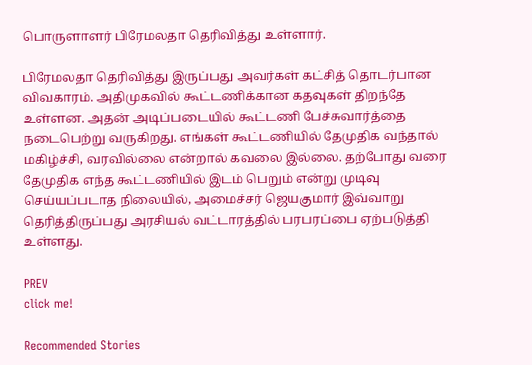பொருளாளர் பிரேமலதா தெரிவித்து உள்ளார்.

பிரேமலதா தெரிவித்து இருப்பது அவர்கள் கட்சித் தொடர்பான விவகாரம். அதிமுகவில் கூட்டணிக்கான கதவுகள் திறந்தே உள்ளன. அதன் அடிப்படையில் கூட்டணி பேச்சுவார்த்தை நடைபெற்று வருகிறது. எங்கள் கூட்டணியில் தேமுதிக வந்தால் மகிழ்ச்சி, வரவில்லை என்றால் கவலை இல்லை. தற்போது வரை தேமுதிக எந்த கூட்டணியில் இடம் பெறும் என்று முடிவு செய்யப்படாத நிலையில், அமைச்சர் ஜெயகுமார் இவ்வாறு தெரித்திருப்பது அரசியல் வட்டாரத்தில் பரபரப்பை ஏற்படுத்தி உள்ளது.

PREV
click me!

Recommended Stories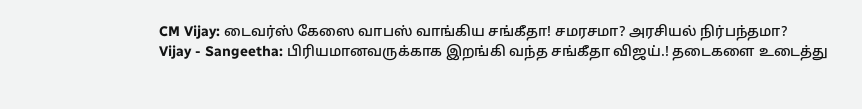CM Vijay: டைவர்ஸ் கேஸை வாபஸ் வாங்கிய சங்கீதா! சமரசமா? அரசியல் நிர்பந்தமா?
Vijay - Sangeetha: பிரியமானவருக்காக இறங்கி வந்த சங்கீதா விஜய்.! தடைகளை உடைத்து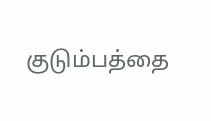குடும்பத்தை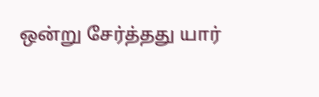ஒன்று சேர்த்தது யார்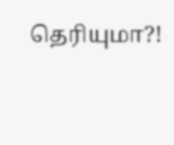தெரியுமா?!